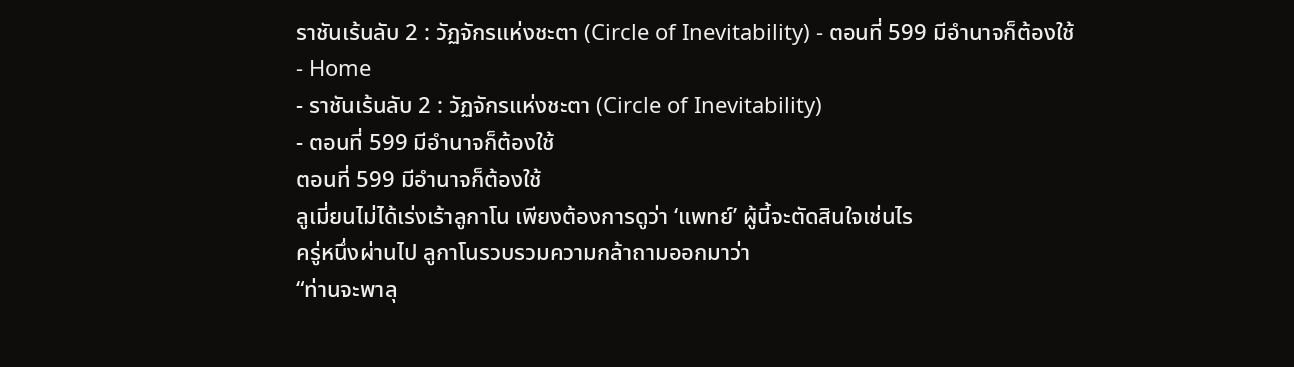ราชันเร้นลับ 2 : วัฏจักรแห่งชะตา (Circle of Inevitability) - ตอนที่ 599 มีอำนาจก็ต้องใช้
- Home
- ราชันเร้นลับ 2 : วัฏจักรแห่งชะตา (Circle of Inevitability)
- ตอนที่ 599 มีอำนาจก็ต้องใช้
ตอนที่ 599 มีอำนาจก็ต้องใช้
ลูเมี่ยนไม่ได้เร่งเร้าลูกาโน เพียงต้องการดูว่า ‘แพทย์’ ผู้นี้จะตัดสินใจเช่นไร
ครู่หนึ่งผ่านไป ลูกาโนรวบรวมความกล้าถามออกมาว่า
“ท่านจะพาลุ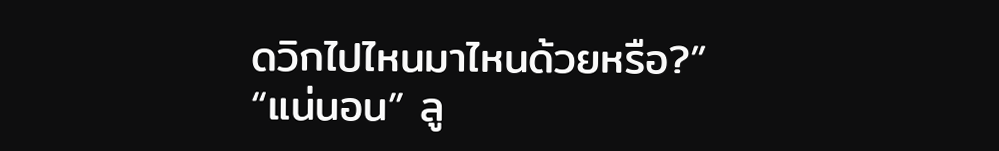ดวิกไปไหนมาไหนด้วยหรือ?”
“แน่นอน” ลู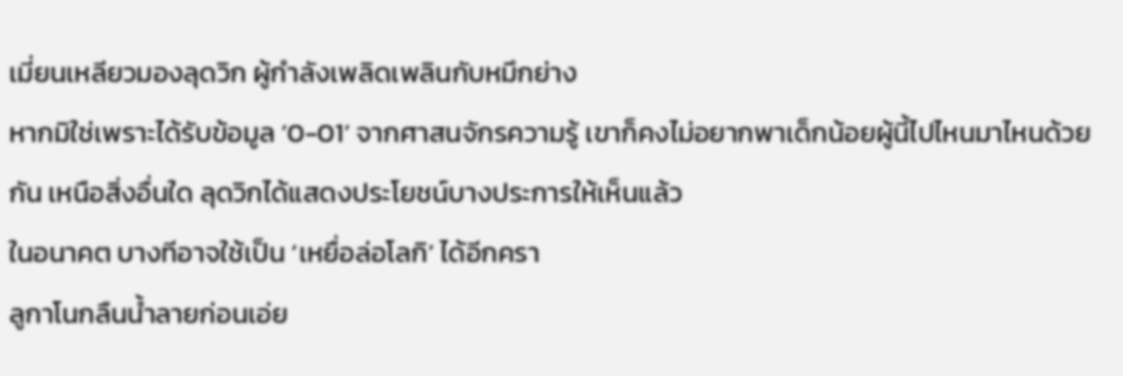เมี่ยนเหลียวมองลุดวิก ผู้กำลังเพลิดเพลินกับหมึกย่าง
หากมิใช่เพราะได้รับข้อมูล ‘0-01’ จากศาสนจักรความรู้ เขาก็คงไม่อยากพาเด็กน้อยผู้นี้ไปไหนมาไหนด้วยกัน เหนือสิ่งอื่นใด ลุดวิกได้แสดงประโยชน์บางประการให้เห็นแล้ว
ในอนาคต บางทีอาจใช้เป็น ‘เหยื่อล่อโลกิ’ ได้อีกครา
ลูกาโนกลืนน้ำลายก่อนเอ่ย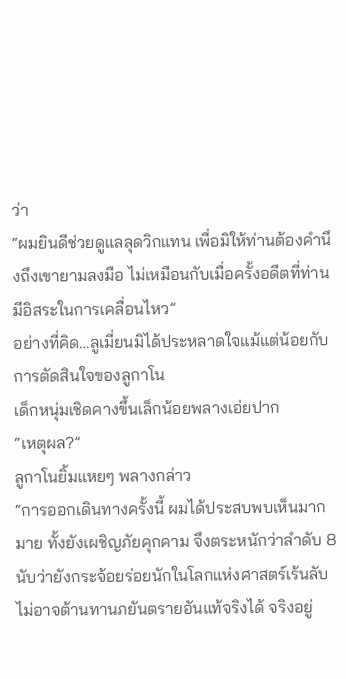ว่า
“ผมยินดีช่วยดูแลลุดวิกแทน เพื่อมิให้ท่านต้องคำนึงถึงเขายามลงมือ ไม่เหมือนกับเมื่อครั้งอดีตที่ท่านมีอิสระในการเคลื่อนไหว”
อย่างที่คิด…ลูเมี่ยนมิได้ประหลาดใจแม้แต่น้อยกับการตัดสินใจของลูกาโน
เด็กหนุ่มเชิดคางขึ้นเล็กน้อยพลางเอ่ยปาก
“เหตุผล?”
ลูกาโนยิ้มแหยๆ พลางกล่าว
“การออกเดินทางครั้งนี้ ผมได้ประสบพบเห็นมากมาย ทั้งยังเผชิญภัยคุกคาม จึงตระหนักว่าลำดับ 8 นับว่ายังกระจ้อยร่อยนักในโลกแห่งศาสตร์เร้นลับ ไม่อาจต้านทานภยันตรายอันแท้จริงได้ จริงอยู่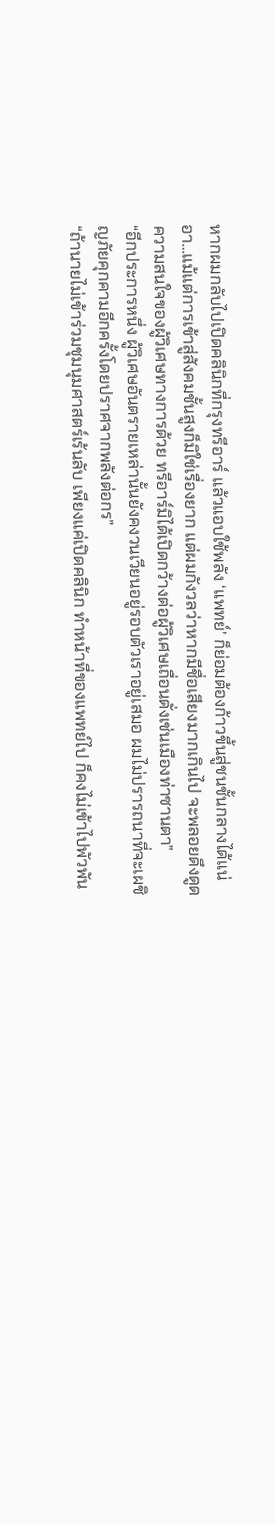หากผมกลับไปเปิดคลินิกที่กรุงทรีอาร์ แล้วแอบใช้พลัง ‘แพทย์’ ก็ย่อมต้องก้าวขึ้นสู่ชนชั้นกลางได้แน่ อา…แม้แต่การเข้าสู่สังคมชั้นสูงก็มิใช่เรื่องยาก แต่ผมกังวลว่าหากมีชื่อเสียงมากเกินไป จะพลอยดึงดูดความสนใจของผู้วิเศษทางการด้วย ทรีอาร์มิได้เปิดกว้างต่อผู้วิเศษเถื่อนดั่งเช่นเมืองท่าซานตา”
“อีกประการหนึ่ง ผู้วิเศษอันตรายเหล่านั้นยังคงวนเวียนอยู่รอบตัวเราอยู่เสมอ ผมไม่ปรารถนาที่จะเผชิญภัยคุกคามอีกครั้งโดยปราศจากพลังต่อกร”
“ถ้านายไม่เข้าร่วมชุมนุมศาสตร์เร้นลับ เพียงแค่เปิดคลินิก ทำหน้าที่ของแพทย์ไป ก็คงไม่เข้าไปพัวพัน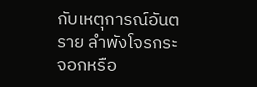กับเหตุการณ์อันตราย ลำพังโจรกระจอกหรือ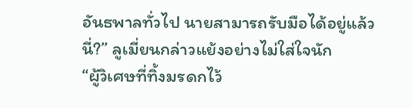อันธพาลทั่วไป นายสามารถรับมือได้อยู่แล้วนี่?” ลูเมี่ยนกล่าวแย้งอย่างไม่ใส่ใจนัก
“ผู้วิเศษที่ทิ้งมรดกไว้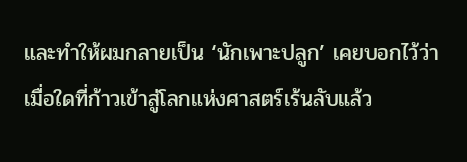และทำให้ผมกลายเป็น ‘นักเพาะปลูก’ เคยบอกไว้ว่า เมื่อใดที่ก้าวเข้าสู่โลกแห่งศาสตร์เร้นลับแล้ว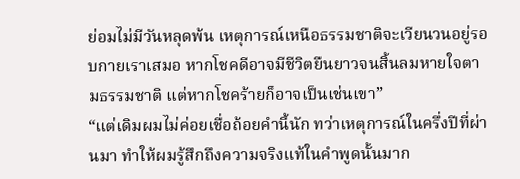ย่อมไม่มีวันหลุดพ้น เหตุการณ์เหนือธรรมชาติจะเวียนวนอยู่รอบกายเราเสมอ หากโชคดีอาจมีชีวิตยืนยาวจนสิ้นลมหายใจตามธรรมชาติ แต่หากโชคร้ายก็อาจเป็นเช่นเขา”
“แต่เดิมผมไม่ค่อยเชื่อถ้อยคำนี้นัก ทว่าเหตุการณ์ในครึ่งปีที่ผ่านมา ทำให้ผมรู้สึกถึงความจริงแท้ในคำพูดนั้นมาก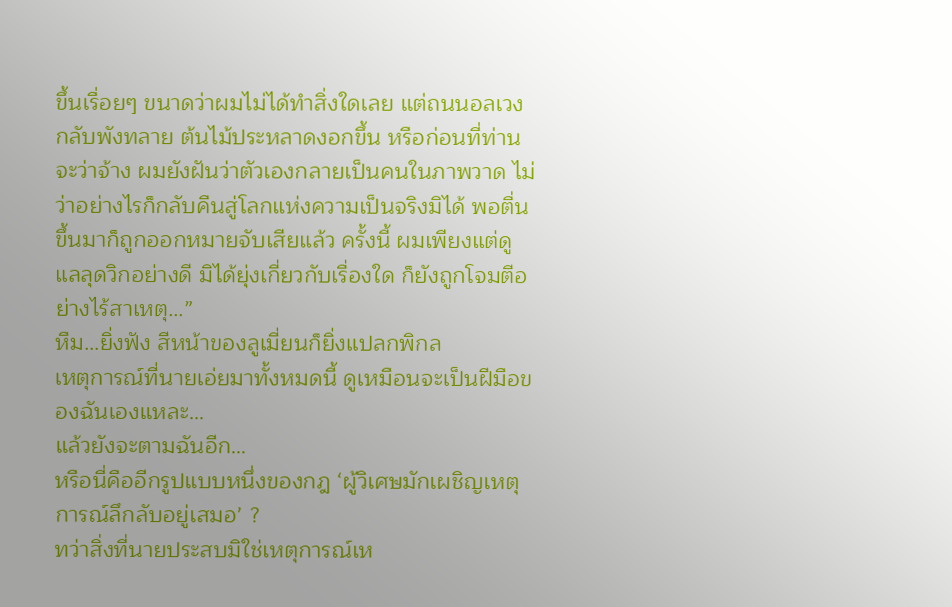ขึ้นเรื่อยๆ ขนาดว่าผมไม่ได้ทำสิ่งใดเลย แต่ถนนอลเวงกลับพังทลาย ต้นไม้ประหลาดงอกขึ้น หรือก่อนที่ท่านจะว่าจ้าง ผมยังฝันว่าตัวเองกลายเป็นคนในภาพวาด ไม่ว่าอย่างไรก็กลับคืนสู่โลกแห่งความเป็นจริงมิได้ พอตื่นขึ้นมาก็ถูกออกหมายจับเสียแล้ว ครั้งนี้ ผมเพียงแต่ดูแลลุดวิกอย่างดี มิได้ยุ่งเกี่ยวกับเรื่องใด ก็ยังถูกโจมตีอย่างไร้สาเหตุ…”
หืม…ยิ่งฟัง สีหน้าของลูเมี่ยนก็ยิ่งแปลกพิกล
เหตุการณ์ที่นายเอ่ยมาทั้งหมดนี้ ดูเหมือนจะเป็นฝีมือของฉันเองแหละ…
แล้วยังจะตามฉันอีก…
หรือนี่คืออีกรูปแบบหนึ่งของกฎ ‘ผู้วิเศษมักเผชิญเหตุการณ์ลึกลับอยู่เสมอ’ ?
ทว่าสิ่งที่นายประสบมิใช่เหตุการณ์เห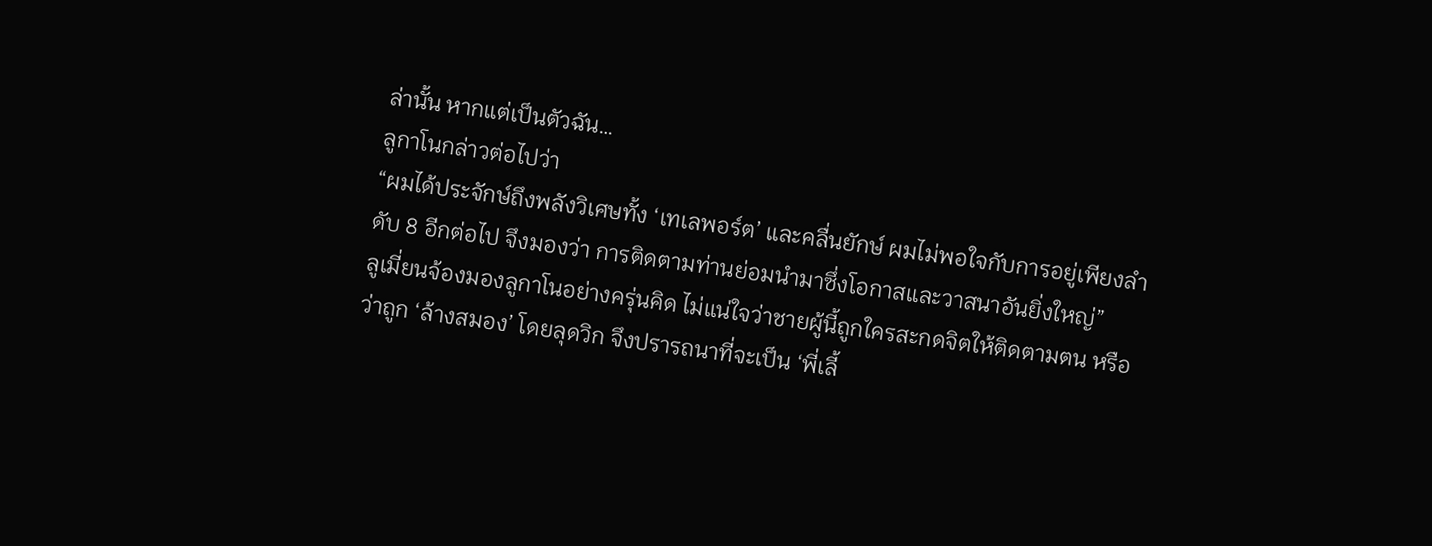ล่านั้น หากแต่เป็นตัวฉัน…
ลูกาโนกล่าวต่อไปว่า
“ผมได้ประจักษ์ถึงพลังวิเศษทั้ง ‘เทเลพอร์ต’ และคลื่นยักษ์ ผมไม่พอใจกับการอยู่เพียงลำดับ 8 อีกต่อไป จึงมองว่า การติดตามท่านย่อมนำมาซึ่งโอกาสและวาสนาอันยิ่งใหญ่”
ลูเมี่ยนจ้องมองลูกาโนอย่างครุ่นคิด ไม่แน่ใจว่าชายผู้นี้ถูกใครสะกดจิตให้ติดตามตน หรือว่าถูก ‘ล้างสมอง’ โดยลุดวิก จึงปรารถนาที่จะเป็น ‘พี่เลี้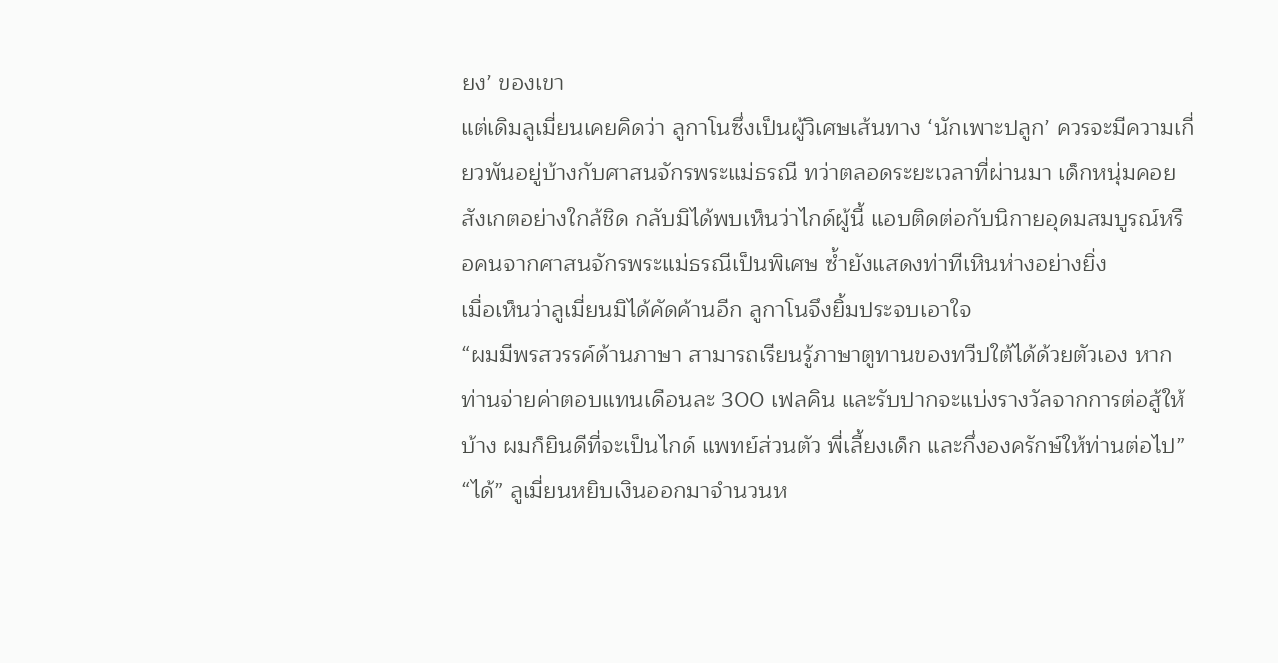ยง’ ของเขา
แต่เดิมลูเมี่ยนเคยคิดว่า ลูกาโนซึ่งเป็นผู้วิเศษเส้นทาง ‘นักเพาะปลูก’ ควรจะมีความเกี่ยวพันอยู่บ้างกับศาสนจักรพระแม่ธรณี ทว่าตลอดระยะเวลาที่ผ่านมา เด็กหนุ่มคอยสังเกตอย่างใกล้ชิด กลับมิได้พบเห็นว่าไกด์ผู้นี้ แอบติดต่อกับนิกายอุดมสมบูรณ์หรือคนจากศาสนจักรพระแม่ธรณีเป็นพิเศษ ซ้ำยังแสดงท่าทีเหินห่างอย่างยิ่ง
เมื่อเห็นว่าลูเมี่ยนมิได้คัดค้านอีก ลูกาโนจึงยิ้มประจบเอาใจ
“ผมมีพรสวรรค์ด้านภาษา สามารถเรียนรู้ภาษาตูทานของทวีปใต้ได้ด้วยตัวเอง หากท่านจ่ายค่าตอบแทนเดือนละ 300 เฟลคิน และรับปากจะแบ่งรางวัลจากการต่อสู้ให้บ้าง ผมก็ยินดีที่จะเป็นไกด์ แพทย์ส่วนตัว พี่เลี้ยงเด็ก และกึ่งองครักษ์ให้ท่านต่อไป”
“ได้” ลูเมี่ยนหยิบเงินออกมาจำนวนห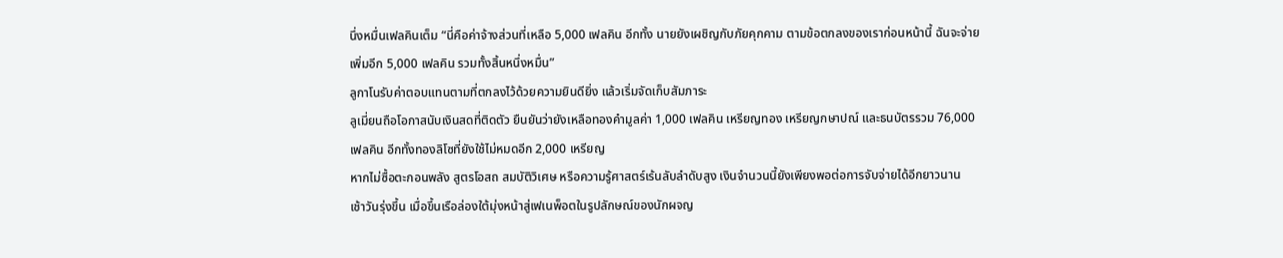นึ่งหมื่นเฟลคินเต็ม “นี่คือค่าจ้างส่วนที่เหลือ 5,000 เฟลคิน อีกทั้ง นายยังเผชิญกับภัยคุกคาม ตามข้อตกลงของเราก่อนหน้านี้ ฉันจะจ่ายเพิ่มอีก 5,000 เฟลคิน รวมทั้งสิ้นหนึ่งหมื่น”
ลูกาโนรับค่าตอบแทนตามที่ตกลงไว้ด้วยความยินดียิ่ง แล้วเริ่มจัดเก็บสัมภาระ
ลูเมี่ยนถือโอกาสนับเงินสดที่ติดตัว ยืนยันว่ายังเหลือทองคำมูลค่า 1,000 เฟลคิน เหรียญทอง เหรียญกษาปณ์ และธนบัตรรวม 76,000 เฟลคิน อีกทั้งทองลิโซที่ยังใช้ไม่หมดอีก 2,000 เหรียญ
หากไม่ซื้อตะกอนพลัง สูตรโอสถ สมบัติวิเศษ หรือความรู้ศาสตร์เร้นลับลำดับสูง เงินจำนวนนี้ยังเพียงพอต่อการจับจ่ายได้อีกยาวนาน
เช้าวันรุ่งขึ้น เมื่อขึ้นเรือล่องใต้มุ่งหน้าสู่เฟเนพ็อตในรูปลักษณ์ของนักผจญ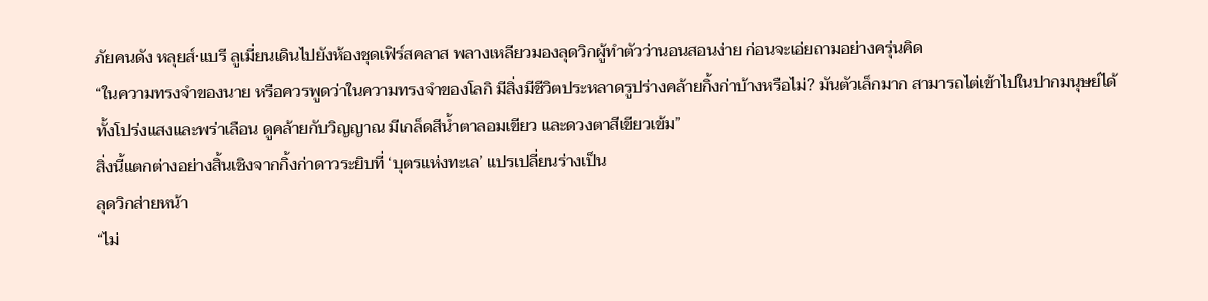ภัยคนดัง หลุยส์·แบรี ลูเมี่ยนเดินไปยังห้องชุดเฟิร์สคลาส พลางเหลียวมองลุดวิกผู้ทำตัวว่านอนสอนง่าย ก่อนจะเอ่ยถามอย่างครุ่นคิด
“ในความทรงจำของนาย หรือควรพูดว่าในความทรงจำของโลกิ มีสิ่งมีชีวิตประหลาดรูปร่างคล้ายกิ้งก่าบ้างหรือไม่? มันตัวเล็กมาก สามารถไต่เข้าไปในปากมนุษย์ได้ ทั้งโปร่งแสงและพร่าเลือน ดูคล้ายกับวิญญาณ มีเกล็ดสีน้ำตาลอมเขียว และดวงตาสีเขียวเข้ม”
สิ่งนี้แตกต่างอย่างสิ้นเชิงจากกิ้งก่าดาวระยิบที่ ‘บุตรแห่งทะเล’ แปรเปลี่ยนร่างเป็น
ลุดวิกส่ายหน้า
“ไม่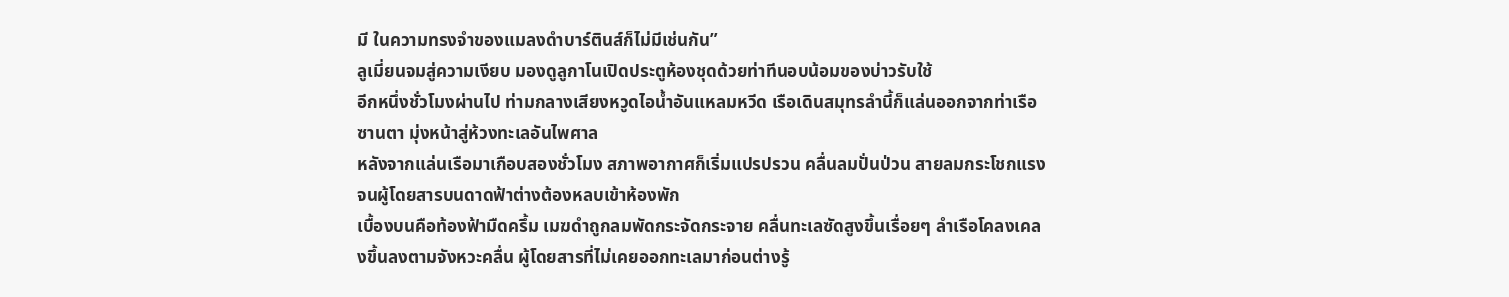มี ในความทรงจำของแมลงดำบาร์ตินส์ก็ไม่มีเช่นกัน”
ลูเมี่ยนจมสู่ความเงียบ มองดูลูกาโนเปิดประตูห้องชุดด้วยท่าทีนอบน้อมของบ่าวรับใช้
อีกหนึ่งชั่วโมงผ่านไป ท่ามกลางเสียงหวูดไอน้ำอันแหลมหวีด เรือเดินสมุทรลำนี้ก็แล่นออกจากท่าเรือซานตา มุ่งหน้าสู่ห้วงทะเลอันไพศาล
หลังจากแล่นเรือมาเกือบสองชั่วโมง สภาพอากาศก็เริ่มแปรปรวน คลื่นลมปั่นป่วน สายลมกระโชกแรงจนผู้โดยสารบนดาดฟ้าต่างต้องหลบเข้าห้องพัก
เบื้องบนคือท้องฟ้ามืดครึ้ม เมฆดำถูกลมพัดกระจัดกระจาย คลื่นทะเลซัดสูงขึ้นเรื่อยๆ ลำเรือโคลงเคลงขึ้นลงตามจังหวะคลื่น ผู้โดยสารที่ไม่เคยออกทะเลมาก่อนต่างรู้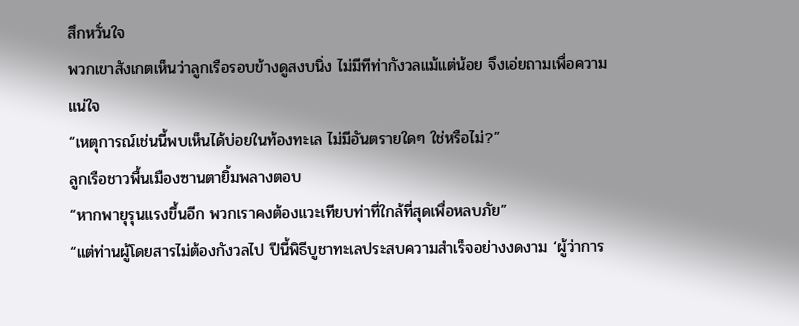สึกหวั่นใจ
พวกเขาสังเกตเห็นว่าลูกเรือรอบข้างดูสงบนิ่ง ไม่มีทีท่ากังวลแม้แต่น้อย จึงเอ่ยถามเพื่อความแน่ใจ
“เหตุการณ์เช่นนี้พบเห็นได้บ่อยในท้องทะเล ไม่มีอันตรายใดๆ ใช่หรือไม่?”
ลูกเรือชาวพื้นเมืองซานตายิ้มพลางตอบ
“หากพายุรุนแรงขึ้นอีก พวกเราคงต้องแวะเทียบท่าที่ใกล้ที่สุดเพื่อหลบภัย”
“แต่ท่านผู้โดยสารไม่ต้องกังวลไป ปีนี้พิธีบูชาทะเลประสบความสำเร็จอย่างงดงาม ‘ผู้ว่าการ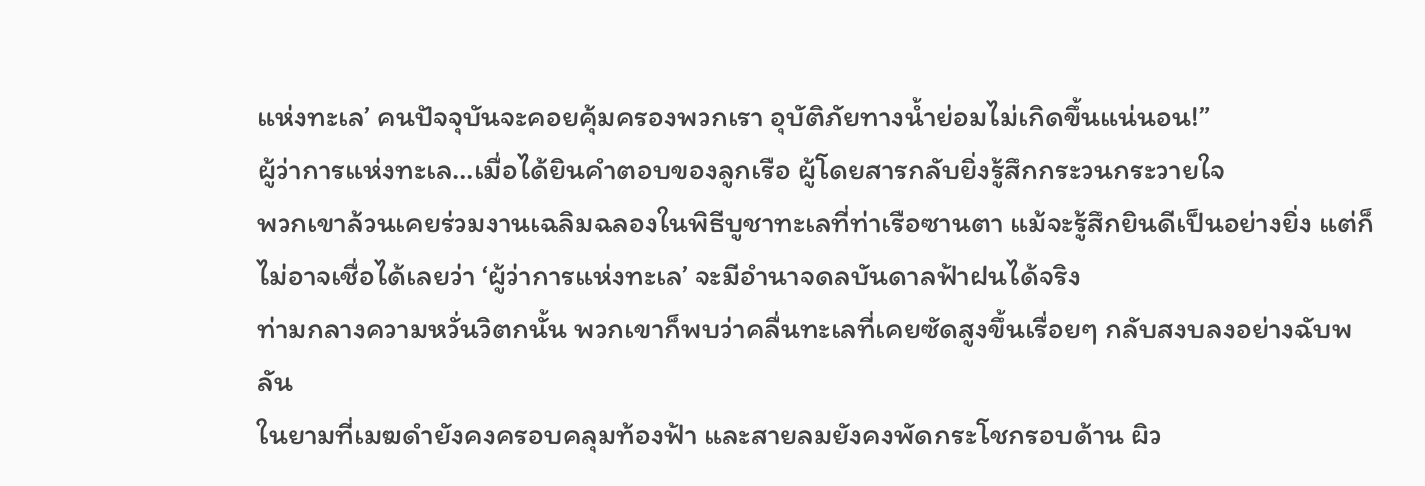แห่งทะเล’ คนปัจจุบันจะคอยคุ้มครองพวกเรา อุบัติภัยทางน้ำย่อมไม่เกิดขึ้นแน่นอน!”
ผู้ว่าการแห่งทะเล…เมื่อได้ยินคำตอบของลูกเรือ ผู้โดยสารกลับยิ่งรู้สึกกระวนกระวายใจ
พวกเขาล้วนเคยร่วมงานเฉลิมฉลองในพิธีบูชาทะเลที่ท่าเรือซานตา แม้จะรู้สึกยินดีเป็นอย่างยิ่ง แต่ก็ไม่อาจเชื่อได้เลยว่า ‘ผู้ว่าการแห่งทะเล’ จะมีอำนาจดลบันดาลฟ้าฝนได้จริง
ท่ามกลางความหวั่นวิตกนั้น พวกเขาก็พบว่าคลื่นทะเลที่เคยซัดสูงขึ้นเรื่อยๆ กลับสงบลงอย่างฉับพลัน
ในยามที่เมฆดำยังคงครอบคลุมท้องฟ้า และสายลมยังคงพัดกระโชกรอบด้าน ผิว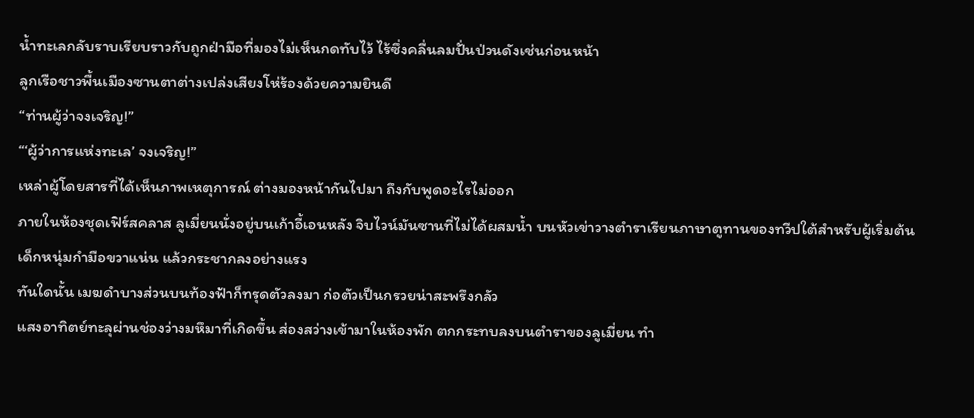น้ำทะเลกลับราบเรียบราวกับถูกฝ่ามือที่มองไม่เห็นกดทับไว้ ไร้ซึ่งคลื่นลมปั่นป่วนดังเช่นก่อนหน้า
ลูกเรือชาวพื้นเมืองซานตาต่างเปล่งเสียงโห่ร้องด้วยความยินดี
“ท่านผู้ว่าจงเจริญ!”
“‘ผู้ว่าการแห่งทะเล’ จงเจริญ!”
เหล่าผู้โดยสารที่ได้เห็นภาพเหตุการณ์ ต่างมองหน้ากันไปมา ถึงกับพูดอะไรไม่ออก
ภายในห้องชุดเฟิร์สคลาส ลูเมี่ยนนั่งอยู่บนเก้าอี้เอนหลัง จิบไวน์มันซานที่ไม่ได้ผสมน้ำ บนหัวเข่าวางตำราเรียนภาษาตูทานของทวีปใต้สำหรับผู้เริ่มต้น
เด็กหนุ่มกำมือขวาแน่น แล้วกระชากลงอย่างแรง
ทันใดนั้น เมฆดำบางส่วนบนท้องฟ้าก็ทรุดตัวลงมา ก่อตัวเป็นกรวยน่าสะพรึงกลัว
แสงอาทิตย์ทะลุผ่านช่องว่างมหึมาที่เกิดขึ้น ส่องสว่างเข้ามาในห้องพัก ตกกระทบลงบนตำราของลูเมี่ยน ทำ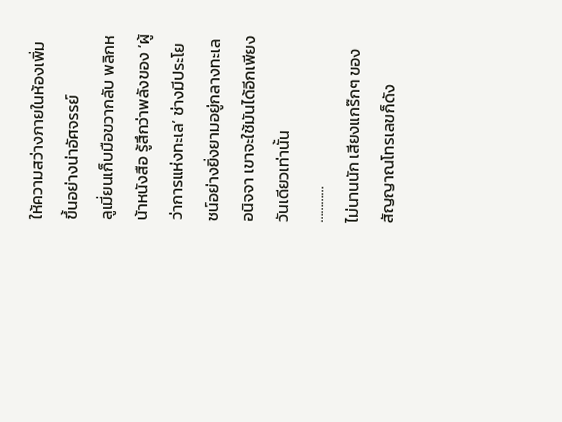ให้ความสว่างภายในห้องเพิ่มขึ้นอย่างน่าอัศจรรย์
ลูเมี่ยนเก็บมือขวากลับ พลิกหน้าหนังสือ รู้สึกว่าพลังของ ‘ผู้ว่าการแห่งทะเล’ ช่างมีประโยชน์อย่างยิ่งยามอยู่กลางทะเล
อนิจจา เขาจะใช้มันได้อีกเพียงวันเดียวเท่านั้น
…………
ไม่นานนัก เสียงแกร๊กๆ ของสัญญาณโทรเลขก็ดัง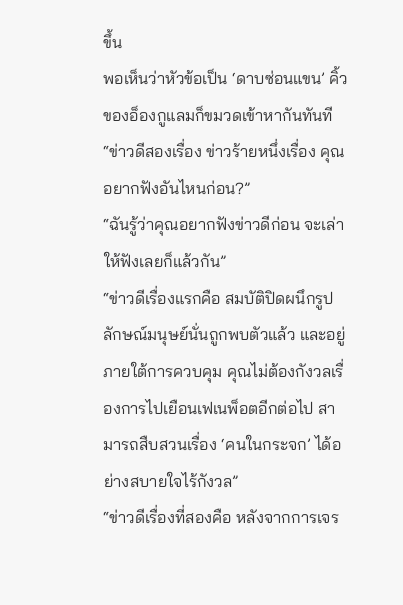ขึ้น
พอเห็นว่าหัวข้อเป็น ‘ดาบซ่อนแขน’ คิ้วของอ็องกูแลมก็ขมวดเข้าหากันทันที
“ข่าวดีสองเรื่อง ข่าวร้ายหนึ่งเรื่อง คุณอยากฟังอันไหนก่อน?”
“ฉันรู้ว่าคุณอยากฟังข่าวดีก่อน จะเล่าให้ฟังเลยก็แล้วกัน”
“ข่าวดีเรื่องแรกคือ สมบัติปิดผนึกรูปลักษณ์มนุษย์นั่นถูกพบตัวแล้ว และอยู่ภายใต้การควบคุม คุณไม่ต้องกังวลเรื่องการไปเยือนเฟเนพ็อตอีกต่อไป สามารถสืบสวนเรื่อง ‘คนในกระจก’ ได้อย่างสบายใจไร้กังวล”
“ข่าวดีเรื่องที่สองคือ หลังจากการเจร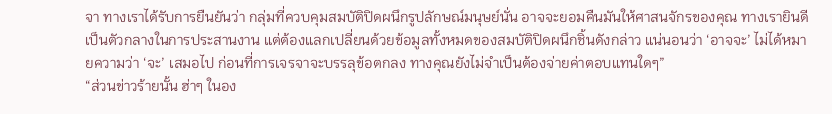จา ทางเราได้รับการยืนยันว่า กลุ่มที่ควบคุมสมบัติปิดผนึกรูปลักษณ์มนุษย์นั่น อาจจะยอมคืนมันให้ศาสนจักรของคุณ ทางเรายินดีเป็นตัวกลางในการประสานงาน แต่ต้องแลกเปลี่ยนด้วยข้อมูลทั้งหมดของสมบัติปิดผนึกชิ้นดังกล่าว แน่นอนว่า ‘อาจจะ’ ไม่ได้หมายความว่า ‘จะ’ เสมอไป ก่อนที่การเจรจาจะบรรลุข้อตกลง ทางคุณยังไม่จำเป็นต้องจ่ายค่าตอบแทนใดๆ”
“ส่วนข่าวร้ายนั้น ฮ่าๆ ในอง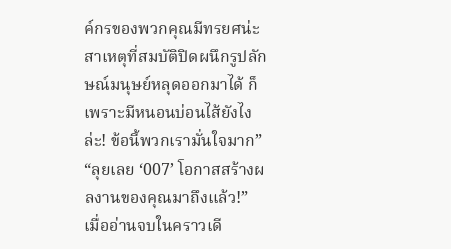ค์กรของพวกคุณมีทรยศน่ะ สาเหตุที่สมบัติปิดผนึกรูปลักษณ์มนุษย์หลุดออกมาได้ ก็เพราะมีหนอนบ่อนไส้ยังไงล่ะ! ข้อนี้พวกเรามั่นใจมาก”
“ลุยเลย ‘007’ โอกาสสร้างผลงานของคุณมาถึงแล้ว!”
เมื่ออ่านจบในคราวเดี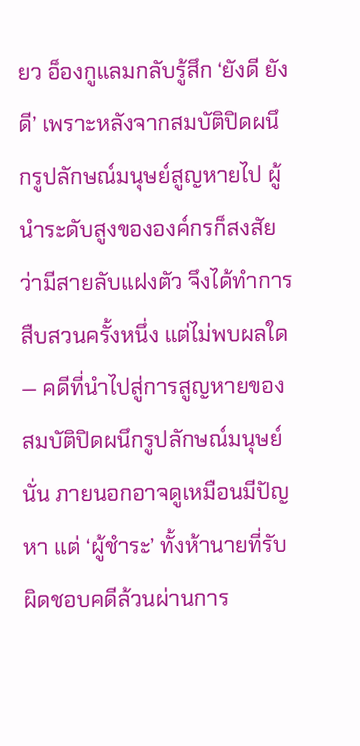ยว อ็องกูแลมกลับรู้สึก ‘ยังดี ยังดี’ เพราะหลังจากสมบัติปิดผนึกรูปลักษณ์มนุษย์สูญหายไป ผู้นำระดับสูงขององค์กรก็สงสัยว่ามีสายลับแฝงตัว จึงได้ทำการสืบสวนครั้งหนึ่ง แต่ไม่พบผลใด — คดีที่นำไปสู่การสูญหายของสมบัติปิดผนึกรูปลักษณ์มนุษย์นั่น ภายนอกอาจดูเหมือนมีปัญหา แต่ ‘ผู้ชำระ’ ทั้งห้านายที่รับผิดชอบคดีล้วนผ่านการ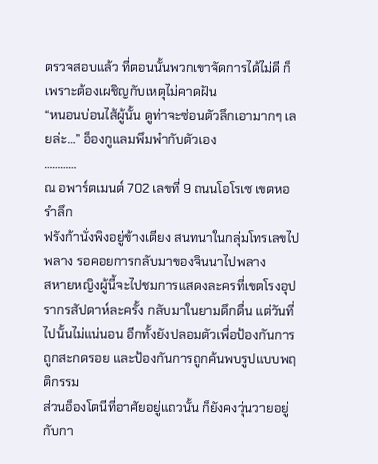ตรวจสอบแล้ว ที่ตอนนั้นพวกเขาจัดการได้ไม่ดี ก็เพราะต้องเผชิญกับเหตุไม่คาดฝัน
“หนอนบ่อนไส้ผู้นั้น ดูท่าจะซ่อนตัวลึกเอามากๆ เลยล่ะ…” อ็องกูแลมพึมพำกับตัวเอง
…………
ณ อพาร์ตเมนต์ 702 เลขที่ 9 ถนนโอโรเซ เขตหอรำลึก
ฟรังก้านั่งพิงอยู่ข้างเตียง สนทนาในกลุ่มโทรเลขไปพลาง รอคอยการกลับมาของจินนาไปพลาง
สหายหญิงผู้นี้จะไปชมการแสดงละครที่เขตโรงอุปรากรสัปดาห์ละครั้ง กลับมาในยามดึกดื่น แต่วันที่ไปนั้นไม่แน่นอน อีกทั้งยังปลอมตัวเพื่อป้องกันการถูกสะกดรอย และป้องกันการถูกค้นพบรูปแบบพฤติกรรม
ส่วนอ็องโตนีที่อาศัยอยู่แถวนั้น ก็ยังคงวุ่นวายอยู่กับกา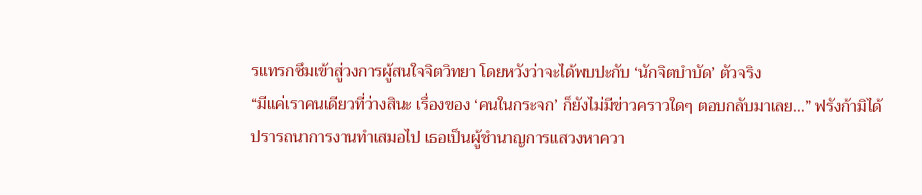รแทรกซึมเข้าสู่วงการผู้สนใจจิตวิทยา โดยหวังว่าจะได้พบปะกับ ‘นักจิตบำบัด’ ตัวจริง
“มีแค่เราคนเดียวที่ว่างสินะ เรื่องของ ‘คนในกระจก’ ก็ยังไม่มีข่าวคราวใดๆ ตอบกลับมาเลย…” ฟรังก้ามิได้ปรารถนาการงานทำเสมอไป เธอเป็นผู้ชำนาญการแสวงหาควา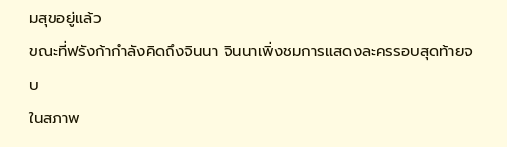มสุขอยู่แล้ว
ขณะที่ฟรังก้ากำลังคิดถึงจินนา จินนาเพิ่งชมการแสดงละครรอบสุดท้ายจบ
ในสภาพ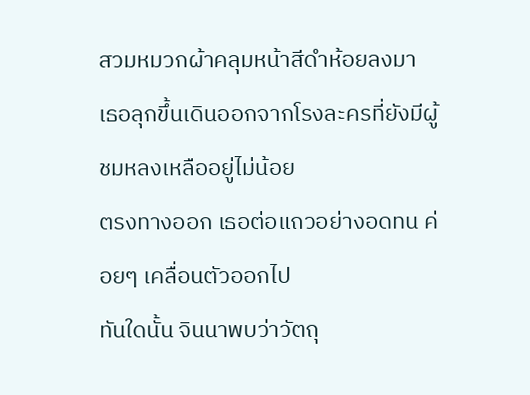สวมหมวกผ้าคลุมหน้าสีดำห้อยลงมา เธอลุกขึ้นเดินออกจากโรงละครที่ยังมีผู้ชมหลงเหลืออยู่ไม่น้อย
ตรงทางออก เธอต่อแถวอย่างอดทน ค่อยๆ เคลื่อนตัวออกไป
ทันใดนั้น จินนาพบว่าวัตถุ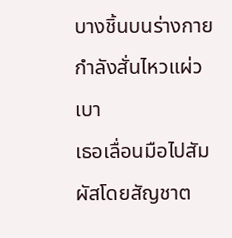บางชิ้นบนร่างกายกำลังสั่นไหวแผ่วเบา
เธอเลื่อนมือไปสัมผัสโดยสัญชาต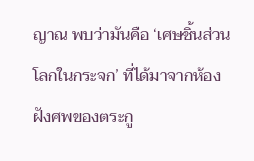ญาณ พบว่ามันคือ ‘เศษชิ้นส่วนโลกในกระจก’ ที่ได้มาจากห้องฝังศพของตระกู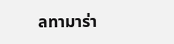ลทามาร่า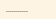………..